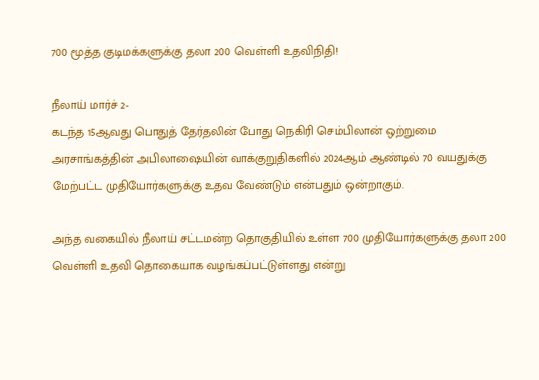700 மூத்த குடிமக்களுக்கு தலா 200 வெள்ளி உதவிநிதி!

நீலாய் மார்ச் 2-
கடந்த 15ஆவது பொதுத் தேர்தலின் போது நெகிரி செம்பிலான் ஒற்றுமை அரசாங்கத்தின் அபிலாஷையின் வாக்குறுதிகளில் 2024ஆம் ஆண்டில் 70 வயதுக்கு மேற்பட்ட முதியோர்களுக்கு உதவ வேண்டும் என்பதும் ஒன்றாகும்.

அந்த வகையில் நீலாய் சட்டமன்ற தொகுதியில் உள்ள 700 முதியோர்களுக்கு தலா 200 வெள்ளி உதவி தொகையாக வழங்கப்பட்டுள்ளது என்று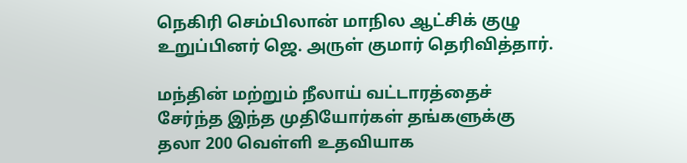நெகிரி செம்பிலான் மாநில ஆட்சிக் குழு உறுப்பினர் ஜெ. அருள் குமார் தெரிவித்தார்.

மந்தின் மற்றும் நீலாய் வட்டாரத்தைச் சேர்ந்த இந்த முதியோர்கள் தங்களுக்கு தலா 200 வெள்ளி உதவியாக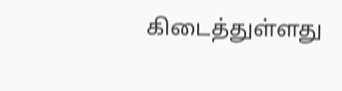கிடைத்துள்ளது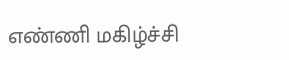எண்ணி மகிழ்ச்சி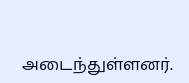அடைந்துள்ளனர்.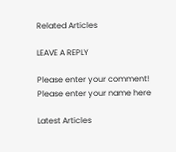Related Articles

LEAVE A REPLY

Please enter your comment!
Please enter your name here

Latest Articles